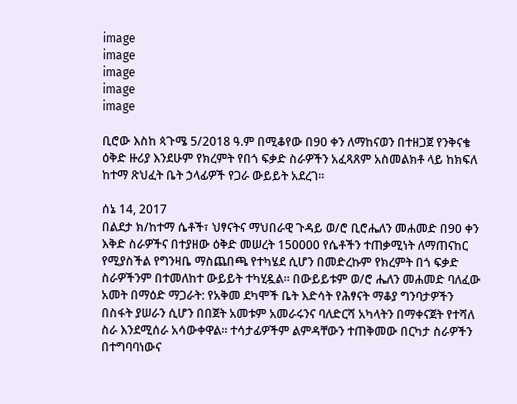image
image
image
image
image

ቢሮው እስከ ጳጉሜ 5/2018 ዓ.ም በሚቆየው በ90 ቀን ለማከናወን በተዘጋጀ የንቅናቄ ዕቅድ ዙሪያ እንደሁም የክረምት የበጎ ፍቃድ ስራዎችን አፈጻጸም አስመልክቶ ላይ ከክፍለ ከተማ ጽህፈት ቤት ኃላፊዎች የጋራ ውይይት አደረገ።

ሰኔ 14, 2017
በልደታ ክ/ከተማ ሴቶች፣ ህፃናትና ማህበራዊ ጉዳይ ወ/ሮ ቢሮሔለን መሐመድ በ90 ቀን እቅድ ስራዎችና በተያዘው ዕቅድ መሠረት 150000 የሴቶችን ተጠቃሚነት ለማጠናከር የሚያስችል የግንዛቤ ማስጨበጫ የተካሄደ ሲሆን በመድረኩም የክረምት በጎ ፍቃድ ስራዎችንም በተመለከተ ውይይት ተካሂዷል። በውይይቱም ወ/ሮ ሔለን መሐመድ ባለፈው አመት በማዕድ ማጋራት: የአቅመ ደካሞች ቤት እድሳት የሕፃናት ማቆያ ግንባታዎችን በስፋት ያሠራን ሲሆን በበጀት አመቱም አመራሩንና ባለድርሻ አካላትን በማቀናጀት የተሻለ ስራ እንደሚሰራ አሳውቀዋል። ተሳታፊዎችም ልምዳቸውን ተጠቅመው በርካታ ስራዎችን በተግባባነውና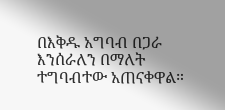በእቅዱ አግባብ በጋራ እንሰራለን በማለት ተግባብተው አጠናቀዋል።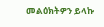መልዕክትዎን ይላኩ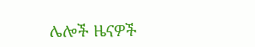ሌሎች ዜናዎች